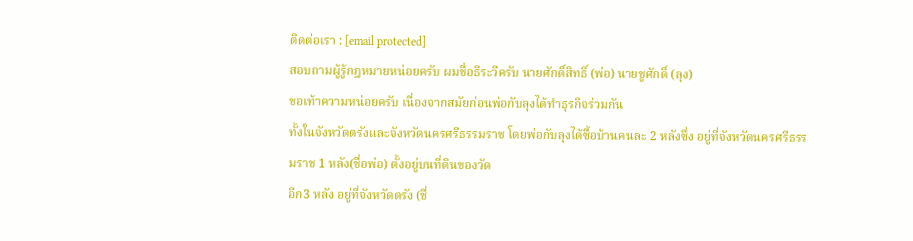ติดต่อเรา : [email protected]
สอบถามผู้รู้กฎหมายหน่อยครับ ผมชื่อธีระวีครับ นายศักดิ์สิทธิ์ (พ่อ) นายชูศักดิ์ (ลุง)
ขอเท้าความหน่อยครับ เนื่องจากสมัยก่อนพ่อกับลุงได้ทำธุรกิจร่วมกัน
ทั้งในจังหวัดตรังและจังหวัดนครศรีธรรมราช โดยพ่อกับลุงได้ซื้อบ้านคนละ 2 หลังซึ่ง อยู่ที่จังหวัดนครศรีธรรมราช 1 หลัง(ชื่อพ่อ) ตั้งอยู่บนที่ดินของวัด
อีก3 หลัง อยู่ที่จังหวัดตรัง (ชื่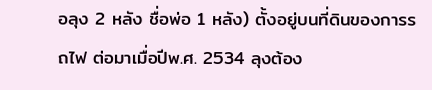อลุง 2 หลัง ชื่อพ่อ 1 หลัง) ตั้งอยู่บนที่ดินของการรถไฟ ต่อมาเมื่อปีพ.ศ. 2534 ลุงต้อง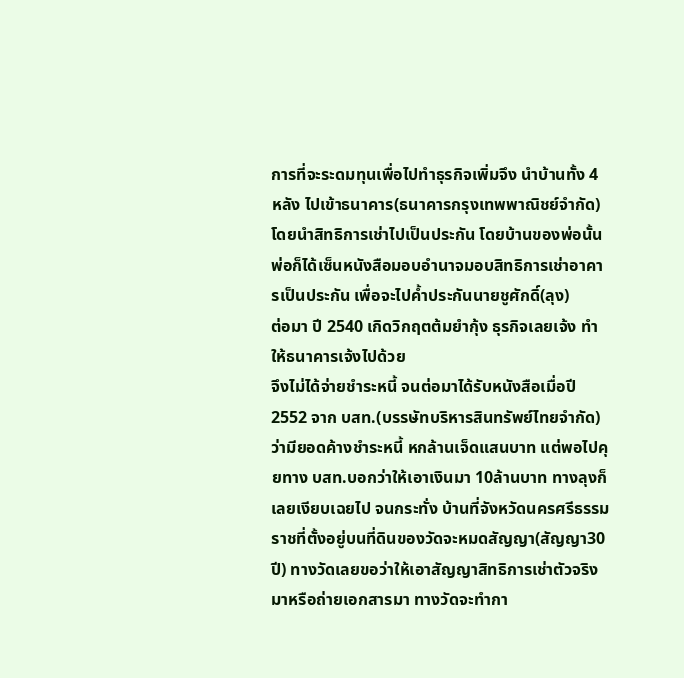การที่จะระดมทุนเพื่อไปทำธุรกิจเพิ่มจึง นำบ้านทั้ง 4 หลัง ไปเข้าธนาคาร(ธนาคารกรุงเทพพาณิชย์จำกัด) โดยนำสิทธิการเช่าไปเป็นประกัน โดยบ้านของพ่อนั้นพ่อก็ได้เซ็นหนังสือมอบอำนาจมอบสิทธิการเช่าอาคารเป็นประกัน เพื่อจะไปค้ำประกันนายชูศักดิ์(ลุง)
ต่อมา ปี 2540 เกิดวิกฤตต้มยำกุ้ง ธุรกิจเลยเจ้ง ทำให้ธนาคารเจ้งไปด้วย
จึงไม่ได้จ่ายชำระหนี้ จนต่อมาได้รับหนังสือเมื่อปี2552 จาก บสท.(บรรษัทบริหารสินทรัพย์ไทยจำกัด) ว่ามียอดค้างชำระหนี้ หกล้านเจ็ดแสนบาท แต่พอไปคุยทาง บสท.บอกว่าให้เอาเงินมา 10ล้านบาท ทางลุงก็เลยเงียบเฉยไป จนกระทั่ง บ้านที่จังหวัดนครศรีธรรมราชที่ตั้งอยู่บนที่ดินของวัดจะหมดสัญญา(สัญญา30ปี) ทางวัดเลยขอว่าให้เอาสัญญาสิทธิการเช่าตัวจริงมาหรือถ่ายเอกสารมา ทางวัดจะทำกา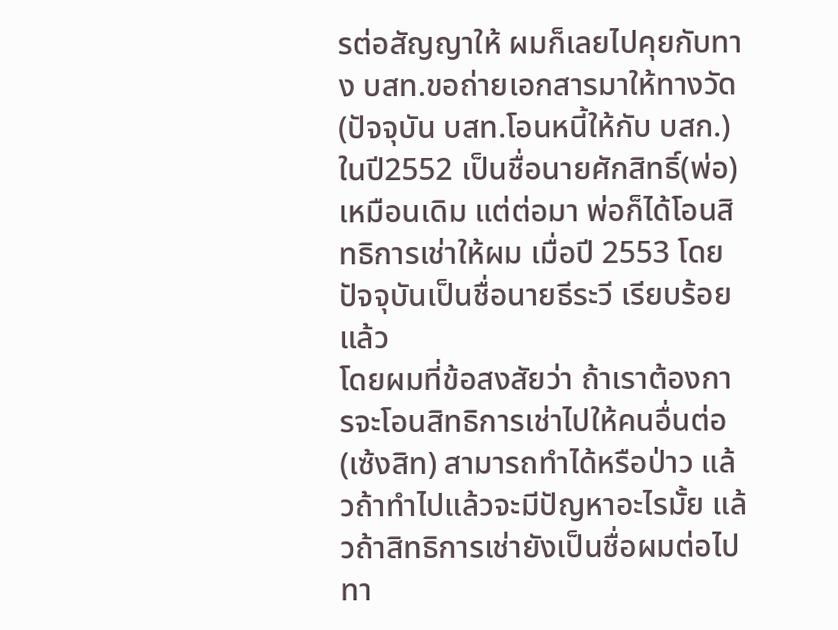รต่อสัญญาให้ ผมก็เลยไปคุยกับทาง บสท.ขอถ่ายเอกสารมาให้ทางวัด (ปัจจุบัน บสท.โอนหนี้ให้กับ บสก.) ในปี2552 เป็นชื่อนายศักสิทธิ์(พ่อ) เหมือนเดิม แต่ต่อมา พ่อก็ได้โอนสิทธิการเช่าให้ผม เมื่อปี 2553 โดยปัจจุบันเป็นชื่อนายธีระวี เรียบร้อยแล้ว
โดยผมที่ข้อสงสัยว่า ถ้าเราต้องการจะโอนสิทธิการเช่าไปให้คนอื่นต่อ(เซ้งสิท) สามารถทำได้หรือป่าว แล้วถ้าทำไปแล้วจะมีปัญหาอะไรมั้ย แล้วถ้าสิทธิการเช่ายังเป็นชื่อผมต่อไปทา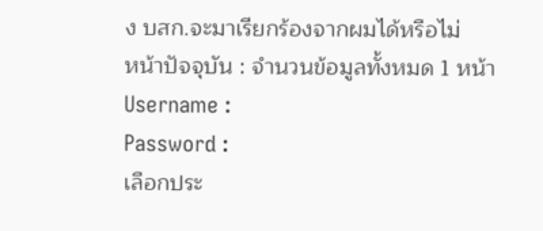ง บสก.จะมาเรียกร้องจากผมได้หรือไม่
หน้าปัจจุบัน : จำนวนข้อมูลทั้งหมด 1 หน้า
Username :
Password :
เลือกประ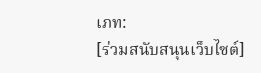เภท:
[ร่วมสนับสนุนเว็บไซต์]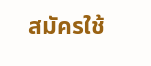สมัครใช้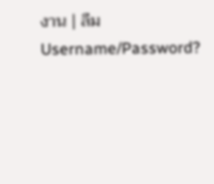งาน | ลืม Username/Password?